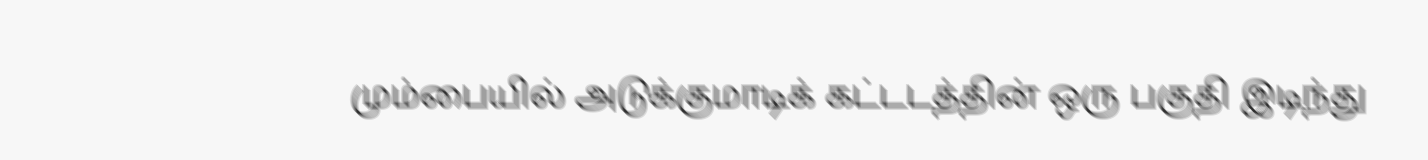மும்பையில் அடுக்குமாடிக் கட்டடத்தின் ஒரு பகுதி இடிந்து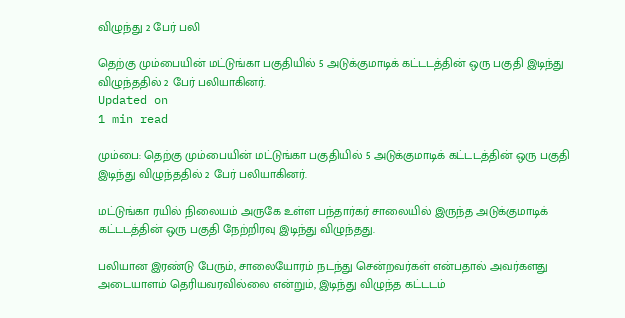விழுந்து 2 பேர் பலி

தெற்கு மும்பையின் மட்டுங்கா பகுதியில் 5 அடுக்குமாடிக் கட்டடத்தின் ஒரு பகுதி இடிந்து விழுந்ததில் 2 பேர் பலியாகினர்.
Updated on
1 min read

மும்பை: தெற்கு மும்பையின் மட்டுங்கா பகுதியில் 5 அடுக்குமாடிக் கட்டடத்தின் ஒரு பகுதி இடிந்து விழுந்ததில் 2 பேர் பலியாகினர்.

மட்டுங்கா ரயில் நிலையம் அருகே உள்ள பந்தார்கர் சாலையில் இருந்த அடுக்குமாடிக் கட்டடத்தின் ஒரு பகுதி நேற்றிரவு இடிந்து விழுந்தது.

பலியான இரண்டு பேரும், சாலையோரம் நடந்து சென்றவர்கள் என்பதால் அவர்களது அடையாளம் தெரியவரவில்லை என்றும், இடிந்து விழுந்த கட்டடம்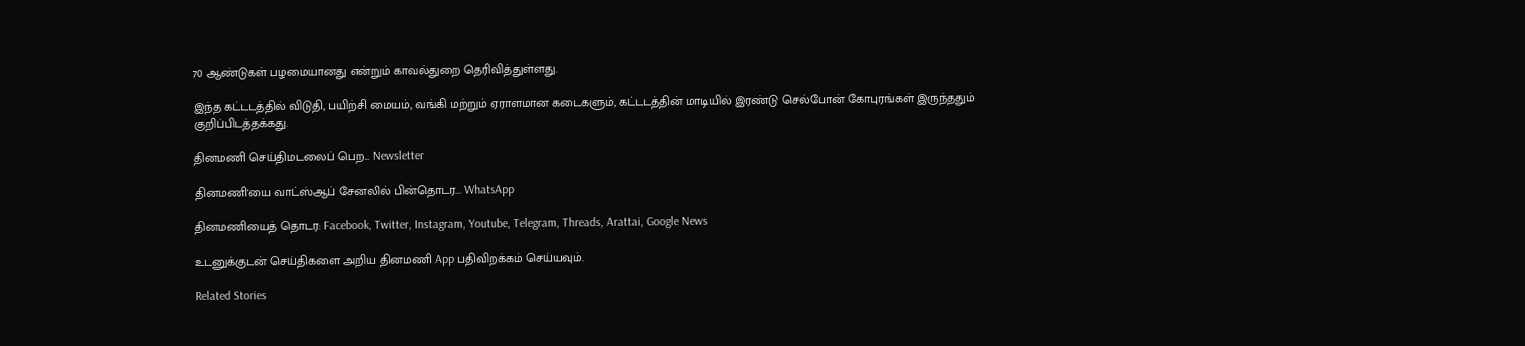70 ஆண்டுகள் பழமையானது என்றும் காவல்துறை தெரிவித்துள்ளது.

இந்த கட்டடத்தில் விடுதி, பயிற்சி மையம், வங்கி மற்றும் ஏராளமான கடைகளும், கட்டடத்தின் மாடியில் இரண்டு செல்போன் கோபுரங்கள் இருந்ததும் குறிப்பிடத்தக்கது.

தினமணி செய்திமடலைப் பெற... Newsletter

தினமணி'யை வாட்ஸ்ஆப் சேனலில் பின்தொடர... WhatsApp

தினமணியைத் தொடர: Facebook, Twitter, Instagram, Youtube, Telegram, Threads, Arattai, Google News

உடனுக்குடன் செய்திகளை அறிய தினமணி App பதிவிறக்கம் செய்யவும்.

Related Stories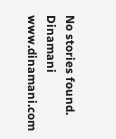No stories found.
Dinamani
www.dinamani.com